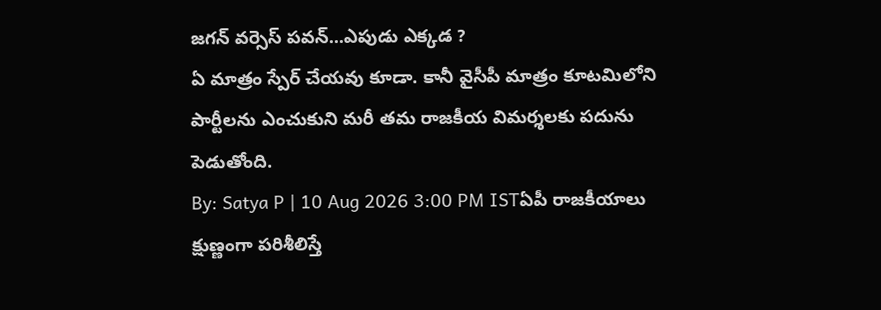జగన్ వర్సెస్ పవన్...ఎపుడు ఎక్కడ ?
ఏ మాత్రం స్పేర్ చేయవు కూడా. కానీ వైసీపీ మాత్రం కూటమిలోని పార్టీలను ఎంచుకుని మరీ తమ రాజకీయ విమర్శలకు పదును పెడుతోంది.
By: Satya P | 10 Aug 2026 3:00 PM ISTఏపీ రాజకీయాలు క్షుణ్ణంగా పరిశీలిస్తే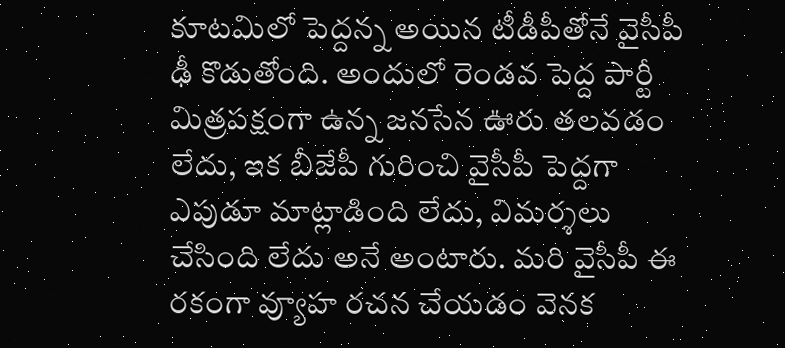కూటమిలో పెద్దన్న అయిన టీడీపీతోనే వైసీపీ ఢీ కొడుతోంది. అందులో రెండవ పెద్ద పార్టీ మిత్రపక్షంగా ఉన్న జనసేన ఊరు తలవడం లేదు, ఇక బీజేపీ గురించి వైసీపీ పెద్దగా ఎపుడూ మాట్లాడింది లేదు, విమర్శలు చేసింది లేదు అనే అంటారు. మరి వైసీపీ ఈ రకంగా వ్యూహ రచన చేయడం వెనక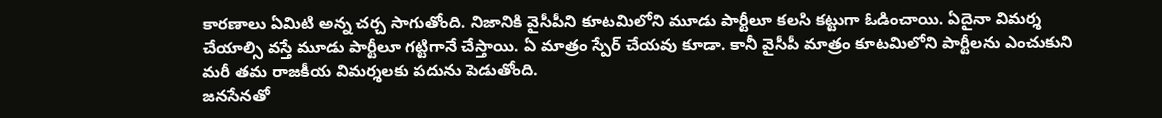కారణాలు ఏమిటి అన్న చర్చ సాగుతోంది. నిజానికి వైసీపీని కూటమిలోని మూడు పార్టీలూ కలసి కట్టుగా ఓడించాయి. ఏదైనా విమర్శ చేయాల్సి వస్తే మూడు పార్టీలూ గట్టిగానే చేస్తాయి. ఏ మాత్రం స్పేర్ చేయవు కూడా. కానీ వైసీపీ మాత్రం కూటమిలోని పార్టీలను ఎంచుకుని మరీ తమ రాజకీయ విమర్శలకు పదును పెడుతోంది.
జనసేనతో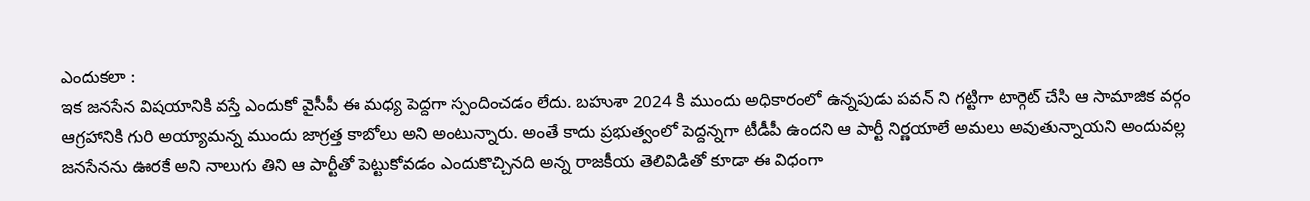ఎందుకలా :
ఇక జనసేన విషయానికి వస్తే ఎందుకో వైసీపీ ఈ మధ్య పెద్దగా స్పందించడం లేదు. బహుశా 2024 కి ముందు అధికారంలో ఉన్నపుడు పవన్ ని గట్టిగా టార్గెట్ చేసి ఆ సామాజిక వర్గం ఆగ్రహానికి గురి అయ్యామన్న ముందు జాగ్రత్త కాబోలు అని అంటున్నారు. అంతే కాదు ప్రభుత్వంలో పెద్దన్నగా టీడీపీ ఉందని ఆ పార్టీ నిర్ణయాలే అమలు అవుతున్నాయని అందువల్ల జనసేనను ఊరకే అని నాలుగు తిని ఆ పార్టీతో పెట్టుకోవడం ఎందుకొచ్చినది అన్న రాజకీయ తెలివిడితో కూడా ఈ విధంగా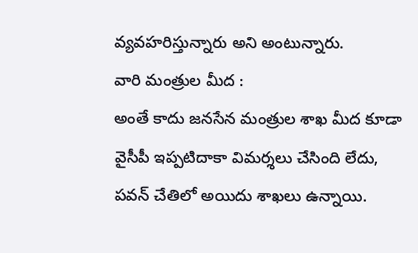వ్యవహరిస్తున్నారు అని అంటున్నారు.
వారి మంత్రుల మీద :
అంతే కాదు జనసేన మంత్రుల శాఖ మీద కూడా వైసీపీ ఇప్పటిదాకా విమర్శలు చేసింది లేదు, పవన్ చేతిలో అయిదు శాఖలు ఉన్నాయి.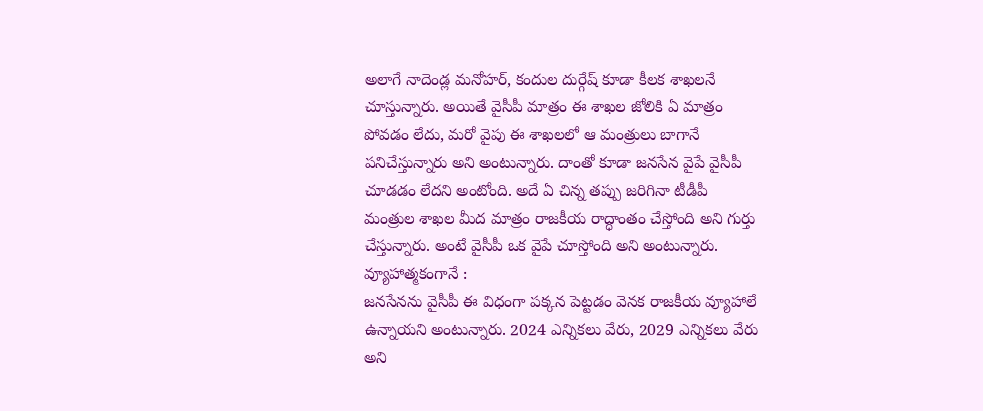అలాగే నాదెండ్ల మనోహర్, కందుల దుర్గేష్ కూడా కీలక శాఖలనే చూస్తున్నారు. అయితే వైసీపీ మాత్రం ఈ శాఖల జోలికి ఏ మాత్రం పోవడం లేదు, మరో వైపు ఈ శాఖలలో ఆ మంత్రులు బాగానే పనిచేస్తున్నారు అని అంటున్నారు. దాంతో కూడా జనసేన వైపే వైసీపీ చూడడం లేదని అంటోంది. అదే ఏ చిన్న తప్పు జరిగినా టీడీపీ మంత్రుల శాఖల మీద మాత్రం రాజకీయ రాద్ధాంతం చేస్తోంది అని గుర్తు చేస్తున్నారు. అంటే వైసీపీ ఒక వైపే చూస్తోంది అని అంటున్నారు.
వ్యూహాత్మకంగానే :
జనసేనను వైసీపీ ఈ విధంగా పక్కన పెట్టడం వెనక రాజకీయ వ్యూహాలే ఉన్నాయని అంటున్నారు. 2024 ఎన్నికలు వేరు, 2029 ఎన్నికలు వేరు అని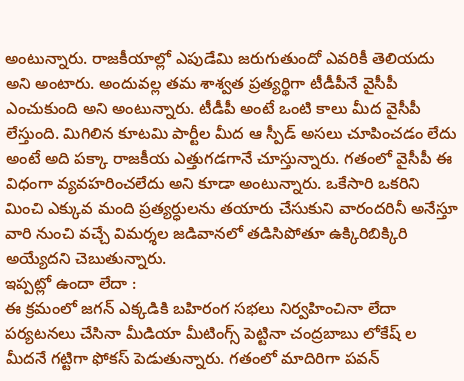అంటున్నారు. రాజకీయాల్లో ఎపుడేమి జరుగుతుందో ఎవరికీ తెలియదు అని అంటారు. అందువల్ల తమ శాశ్వత ప్రత్యర్థిగా టీడీపీనే వైసీపీ ఎంచుకుంది అని అంటున్నారు. టీడీపీ అంటే ఒంటి కాలు మీద వైసీపీ లేస్తుంది. మిగిలిన కూటమి పార్టీల మీద ఆ స్పీడ్ అసలు చూపించడం లేదు అంటే అది పక్కా రాజకీయ ఎత్తుగడగానే చూస్తున్నారు. గతంలో వైసీపీ ఈ విధంగా వ్యవహరించలేదు అని కూడా అంటున్నారు. ఒకేసారి ఒకరిని మించి ఎక్కువ మంది ప్రత్యర్ధులను తయారు చేసుకుని వారందరినీ అనేస్తూ వారి నుంచి వచ్చే విమర్శల జడివానలో తడిసిపోతూ ఉక్కిరిబిక్కిరి అయ్యేదని చెబుతున్నారు.
ఇప్పట్లో ఉందా లేదా :
ఈ క్రమంలో జగన్ ఎక్కడికి బహిరంగ సభలు నిర్వహించినా లేదా పర్యటనలు చేసినా మీడియా మీటింగ్స్ పెట్టినా చంద్రబాబు లోకేష్ ల మీదనే గట్టిగా ఫోకస్ పెడుతున్నారు. గతంలో మాదిరిగా పవన్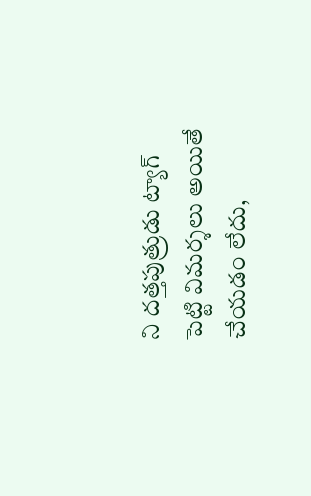ని దత్తపుత్రుడు ట్యాగ్ పెట్టి విమర్శలు అయితే చేయడం లేదు,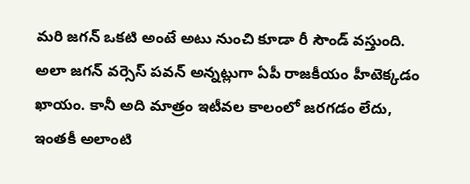మరి జగన్ ఒకటి అంటే అటు నుంచి కూడా రీ సౌండ్ వస్తుంది. అలా జగన్ వర్సెస్ పవన్ అన్నట్లుగా ఏపీ రాజకీయం హీటెక్కడం ఖాయం. కానీ అది మాత్రం ఇటీవల కాలంలో జరగడం లేదు, ఇంతకీ అలాంటి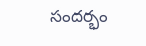సందర్భం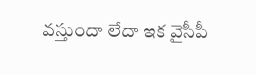వస్తుందా లేదా ఇక వైసీపీ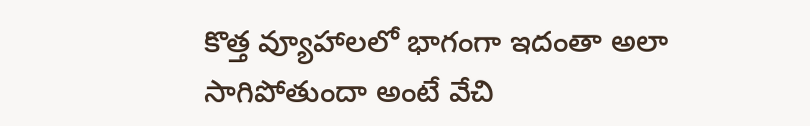కొత్త వ్యూహాలలో భాగంగా ఇదంతా అలా సాగిపోతుందా అంటే వేచి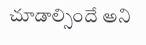చూడాల్సిందే అని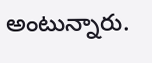అంటున్నారు.